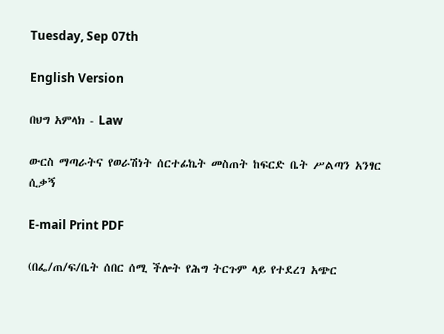Tuesday, Sep 07th

English Version

በህግ አምላክ - Law

ውርስ ማጣራትና የወራሽነት ሰርተፊኬት መስጠት ከፍርድ ቤት ሥልጣን አንፃር ሲቃኝ

E-mail Print PDF

(በፌ/ጠ/ፍ/ቤት ሰበር ሰሚ ችሎት የሕግ ትርጉም ላይ የተደረገ አጭር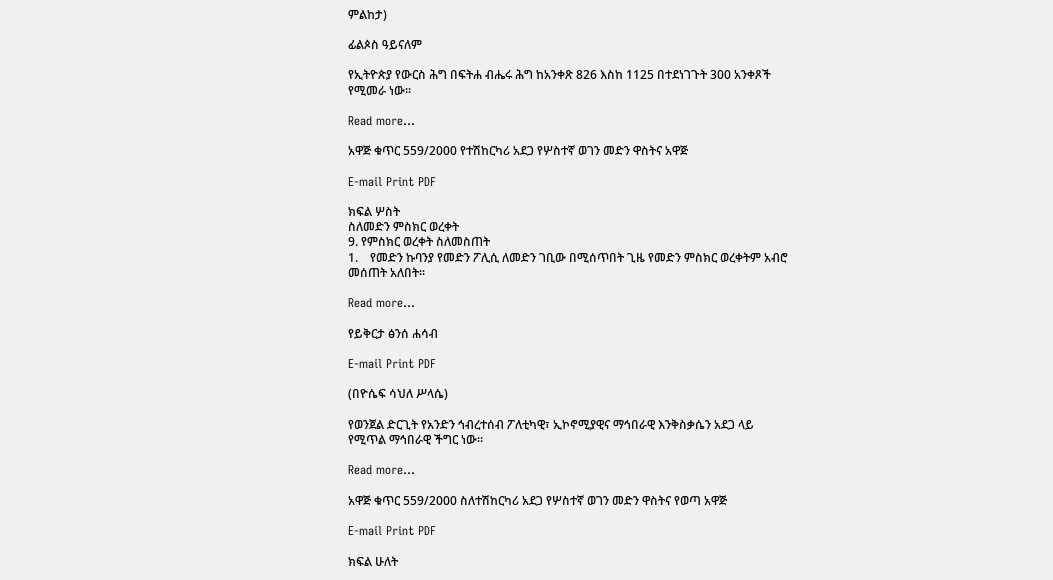ምልከታ)

ፊልጶስ ዓይናለም

የኢትዮጵያ የውርስ ሕግ በፍትሐ ብሔሩ ሕግ ከአንቀጽ 826 እስከ 1125 በተደነገጉት 300 አንቀጾች የሚመራ ነው፡፡

Read more...

አዋጅ ቁጥር 559/2000 የተሽከርካሪ አደጋ የሦስተኛ ወገን መድን ዋስትና አዋጅ

E-mail Print PDF

ክፍል ሦስት
ስለመድን ምስክር ወረቀት
9. የምስክር ወረቀት ስለመስጠት
1.    የመድን ኩባንያ የመድን ፖሊሲ ለመድን ገቢው በሚሰጥበት ጊዜ የመድን ምስክር ወረቀትም አብሮ መሰጠት አለበት፡፡

Read more...

የይቅርታ ፅንሰ ሐሳብ

E-mail Print PDF

(በዮሴፍ ሳህለ ሥላሴ)

የወንጀል ድርጊት የአንድን ኅብረተሰብ ፖለቲካዊ፣ ኢኮኖሚያዊና ማኅበራዊ እንቅስቃሴን አደጋ ላይ የሚጥል ማኅበራዊ ችግር ነው፡፡

Read more...

አዋጅ ቁጥር 559/2000 ስለተሽከርካሪ አደጋ የሦስተኛ ወገን መድን ዋስትና የወጣ አዋጅ

E-mail Print PDF

ክፍል ሁለት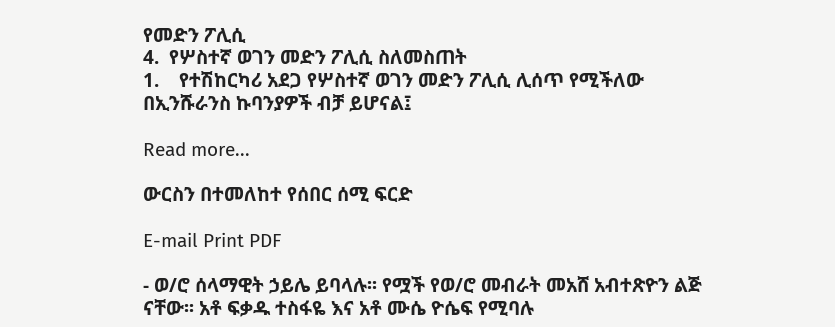የመድን ፖሊሲ
4.  የሦስተኛ ወገን መድን ፖሊሲ ስለመስጠት
1.    የተሽከርካሪ አደጋ የሦስተኛ ወገን መድን ፖሊሲ ሊሰጥ የሚችለው በኢንሹራንስ ኩባንያዎች ብቻ ይሆናል፤

Read more...

ውርስን በተመለከተ የሰበር ሰሚ ፍርድ

E-mail Print PDF

- ወ/ሮ ሰላማዊት ኃይሌ ይባላሉ፡፡ የሟች የወ/ሮ መብራት መአሸ አብተጽዮን ልጅ  ናቸው፡፡ አቶ ፍቃዱ ተስፋዬ እና አቶ ሙሴ ዮሴፍ የሚባሉ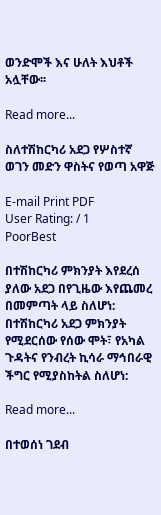ወንድሞች እና ሁለት እህቶች አሏቸው፡፡

Read more...

ስለተሽከርካሪ አደጋ የሦስተኛ ወገን መድን ዋስትና የወጣ አዋጅ

E-mail Print PDF
User Rating: / 1
PoorBest

በተሽከርካሪ ምክንያት እየደረሰ ያለው አደጋ በየጊዜው እየጨመረ በመምጣት ላይ ስለሆነ:
በተሽከርካሪ አደጋ ምክንያት የሚደርሰው የሰው ሞት፣ የአካል ጉዳትና የንብረት ኪሳራ ማኅበራዊ ችግር የሚያስከትል ስለሆነ:

Read more...

በተወሰነ ገደብ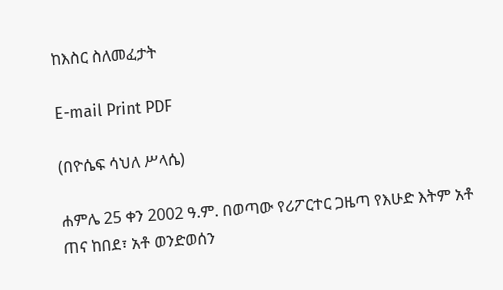ከእስር ስለመፈታት

E-mail Print PDF

(በዮሴፍ ሳህለ ሥላሴ)

ሐምሌ 25 ቀን 2002 ዓ.ም. በወጣው የሪፖርተር ጋዜጣ የእሁድ እትም አቶ ጠና ከበደ፣ አቶ ወንድወሰን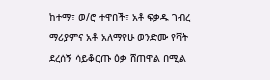ከተማ፣ ወ/ሮ ተዋበች፣ አቶ ፍቃዱ ገብረ ማሪያምና አቶ አለማየሁ ወንድሙ የቫት ደረሰኝ ሳይቆርጡ ዕቃ ሸጠዋል በሚል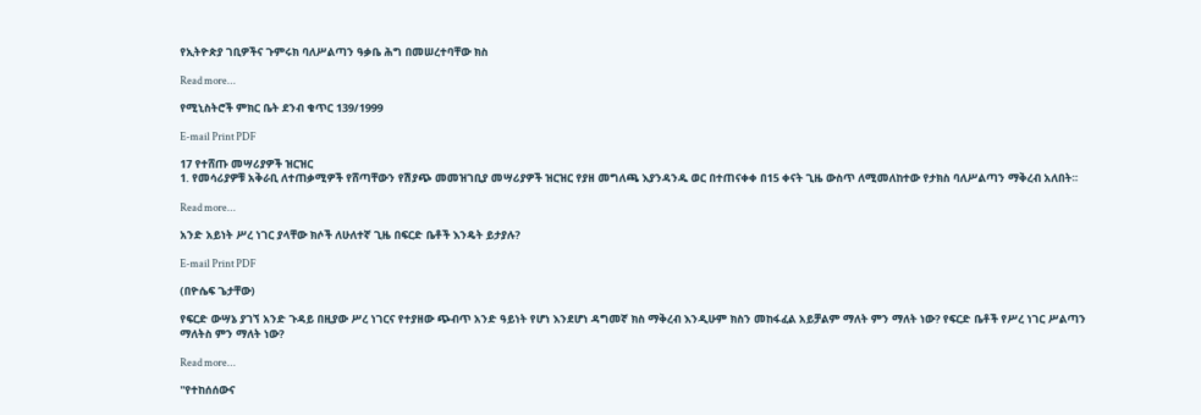የኢትዮጵያ ገቢዎችና ጉምሩክ ባለሥልጣን ዓቃቤ ሕግ በመሠረተባቸው ክስ

Read more...

የሚኒስትሮች ምክር ቤት ደንብ ቁጥር 139/1999

E-mail Print PDF

17 የተሸጡ መሣሪያዎች ዝርዝር
1. የመሳሪያዎቹ አቅራቢ ለተጠቃሚዎች የሸጣቸውን የሽያጭ መመዝገቢያ መሣሪያዎች ዝርዝር የያዘ መግለጫ እያንዳንዱ ወር በተጠናቀቀ በ15 ቀናት ጊዜ ውስጥ ለሚመለከተው የታክስ ባለሥልጣን ማቅረብ አለበት፡፡

Read more...

አንድ አይነት ሥረ ነገር ያላቸው ክሶች ለሁለተኛ ጊዜ በፍርድ ቤቶች እንዴት ይታያሉ?

E-mail Print PDF

(በዮሴፍ ጌታቸው)

የፍርድ ውሣኔ ያገኘ አንድ ጉዳይ በዚያው ሥረ ነገርና የተያዘው ጭብጥ አንድ ዓይነት የሆነ እንደሆነ ዳግመኛ ክስ ማቅረብ እንዲሁም ክስን መከፋፈል አይቻልም ማለት ምን ማለት ነው? የፍርድ ቤቶች የሥረ ነገር ሥልጣን ማለትስ ምን ማለት ነው?

Read more...

"የተከሰሰውና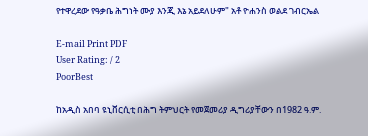የተዋረደው የዓቃቤ ሕግነት ሙያ እንጂ እኔ አይደለሁም" አቶ ዮሐንስ ወልደ ገብርኤል

E-mail Print PDF
User Rating: / 2
PoorBest

ከአዲስ አበባ ዩኒቨርሲቲ በሕግ ትምህርት የመጀመሪያ ዲግሪያቸውን በ1982 ዓ.ም.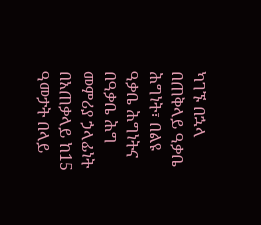ካገኙ በኋላ በጠቅላይ ዓቃቤ ሕግነት፣ በልዩ ዓቃቤ ሕግነትና በዓቃቤ ሕግ መምሪያ ኃላፊነት በአጠቃላይ ከ15 ዓመታት በላይ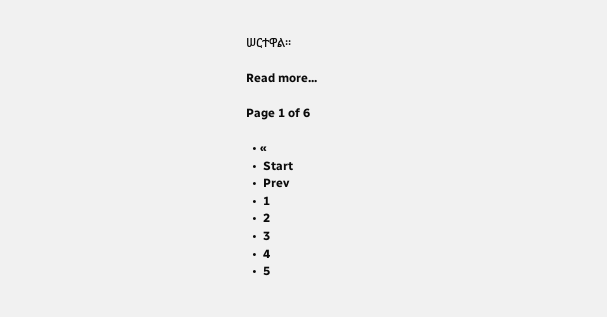ሠርተዋል፡፡

Read more...

Page 1 of 6

  • «
  •  Start
  •  Prev
  •  1
  •  2
  •  3
  •  4
  •  5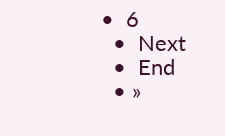•  6
  •  Next
  •  End
  • »